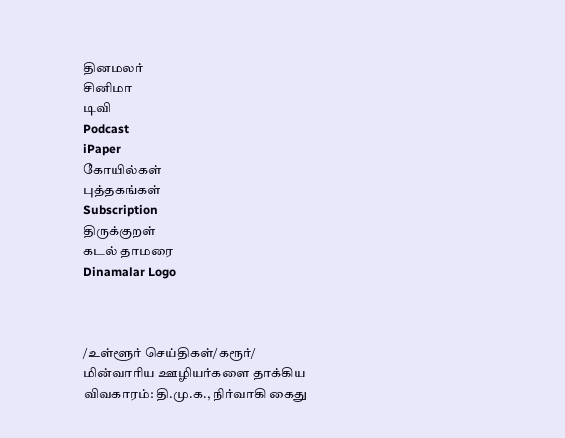தினமலர்
சினிமா
டிவி
Podcast
iPaper
கோயில்கள்
புத்தகங்கள்
Subscription
திருக்குறள்
கடல் தாமரை
Dinamalar Logo



/உள்ளூர் செய்திகள்/கரூர்/ மின்வாரிய ஊழியர்களை தாக்கிய விவகாரம்: தி.மு.க., நிர்வாகி கைது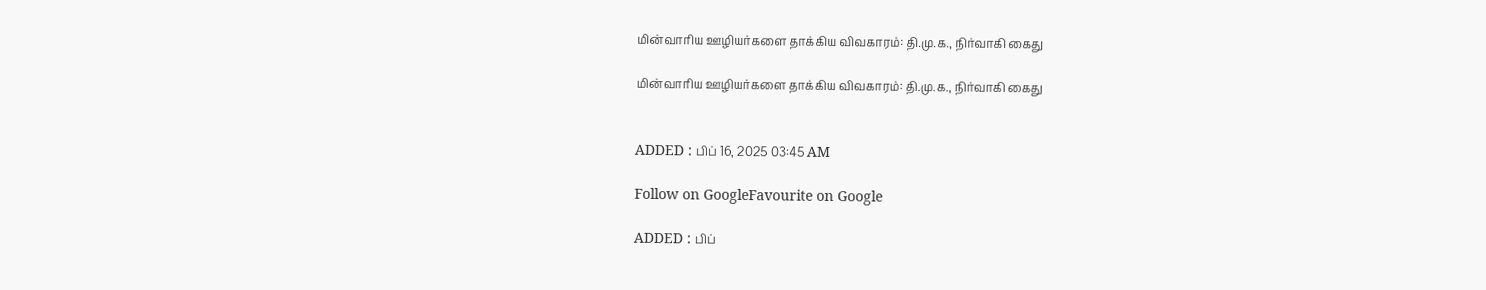மின்வாரிய ஊழியர்களை தாக்கிய விவகாரம்: தி.மு.க., நிர்வாகி கைது

மின்வாரிய ஊழியர்களை தாக்கிய விவகாரம்: தி.மு.க., நிர்வாகி கைது


ADDED : பிப் 16, 2025 03:45 AM

Follow on GoogleFavourite on Google

ADDED : பிப்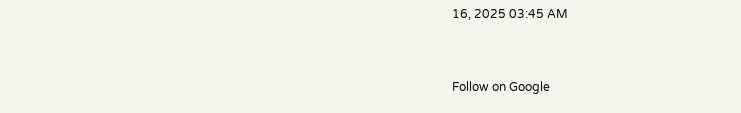16, 2025 03:45 AM


Follow on Google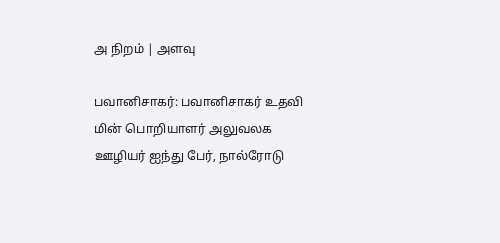அ நிறம் | அளவு

பவானிசாகர்: பவானிசாகர் உதவி மின் பொறியாளர் அலுவலக ஊழியர் ஐந்து பேர், நால்ரோடு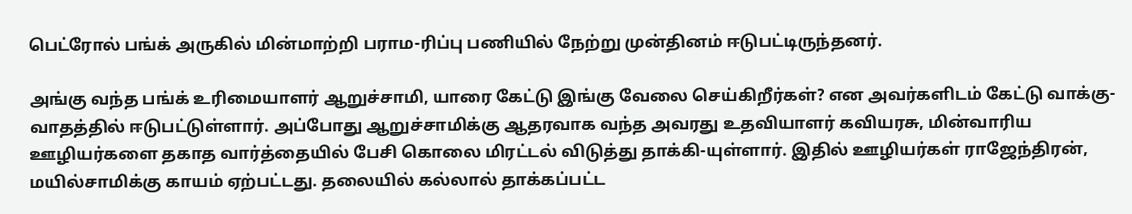பெட்ரோல் பங்க் அருகில் மின்மாற்றி பராம-ரிப்பு பணியில் நேற்று முன்தினம் ஈடுபட்டிருந்தனர்.

அங்கு வந்த பங்க் உரிமையாளர் ஆறுச்சாமி, யாரை கேட்டு இங்கு வேலை செய்கிறீர்கள்? என அவர்களிடம் கேட்டு வாக்கு-வாதத்தில் ஈடுபட்டுள்ளார். அப்போது ஆறுச்சாமிக்கு ஆதரவாக வந்த அவரது உதவியாளர் கவியரசு, மின்வாரிய ஊழியர்களை தகாத வார்த்தையில் பேசி கொலை மிரட்டல் விடுத்து தாக்கி-யுள்ளார். இதில் ஊழியர்கள் ராஜேந்திரன், மயில்சாமிக்கு காயம் ஏற்பட்டது. தலையில் கல்லால் தாக்கப்பட்ட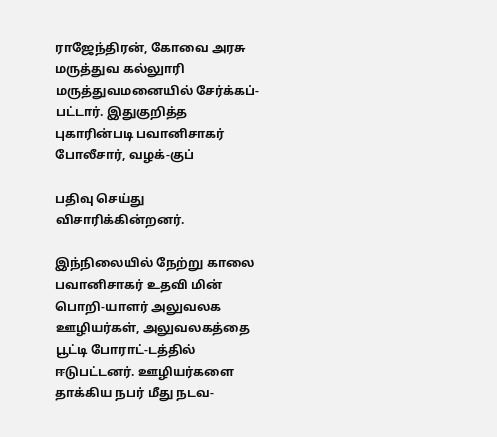ராஜேந்திரன், கோவை அரசு மருத்துவ கல்லுாரி மருத்துவமனையில் சேர்க்கப்-பட்டார். இதுகுறித்த புகாரின்படி பவானிசாகர் போலீசார், வழக்-குப்

பதிவு செய்து விசாரிக்கின்றனர்.

இந்நிலையில் நேற்று காலை பவானிசாகர் உதவி மின் பொறி-யாளர் அலுவலக ஊழியர்கள், அலுவலகத்தை பூட்டி போராட்-டத்தில் ஈடுபட்டனர். ஊழியர்களை தாக்கிய நபர் மீது நடவ-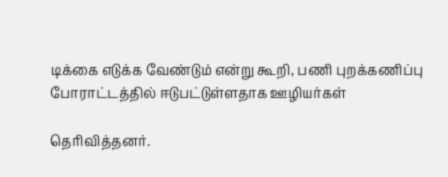டிக்கை எடுக்க வேண்டும் என்று கூறி, பணி புறக்கணிப்பு போராட்டத்தில் ஈடுபட்டுள்ளதாக ஊழியர்கள்

தெரிவித்தனர்.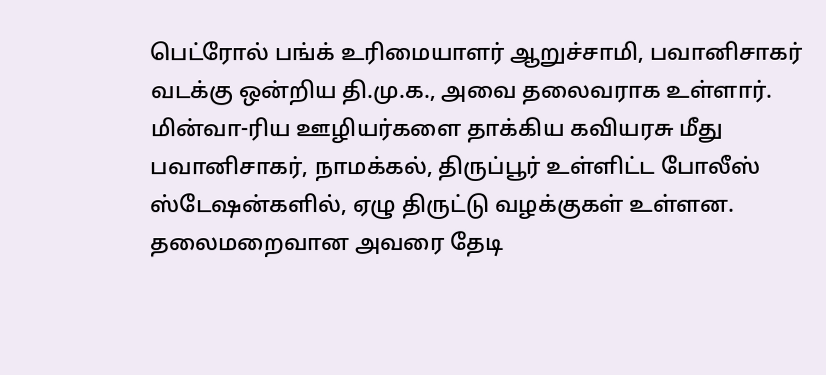பெட்ரோல் பங்க் உரிமையாளர் ஆறுச்சாமி, பவானிசாகர் வடக்கு ஒன்றிய தி.மு.க., அவை தலைவராக உள்ளார். மின்வா-ரிய ஊழியர்களை தாக்கிய கவியரசு மீது பவானிசாகர், நாமக்கல், திருப்பூர் உள்ளிட்ட போலீஸ் ஸ்டேஷன்களில், ஏழு திருட்டு வழக்குகள் உள்ளன. தலைமறைவான அவரை தேடி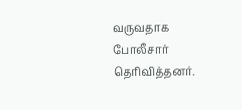வருவதாக போலீசார் தெரிவித்தனர்.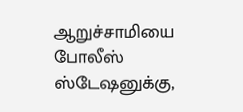ஆறுச்சாமியை போலீஸ் ஸ்டேஷனுக்கு,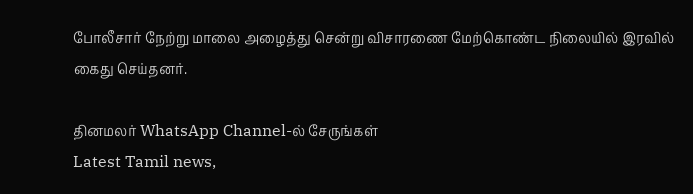போலீசார் நேற்று மாலை அழைத்து சென்று விசாரணை மேற்கொண்ட நிலையில் இரவில் கைது செய்தனர்.

தினமலர் WhatsApp Channel-ல் சேருங்கள்
Latest Tamil news,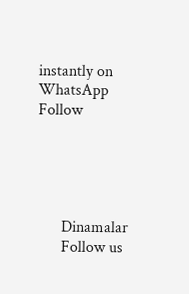instantly on WhatsApp
Follow





      Dinamalar
      Follow us